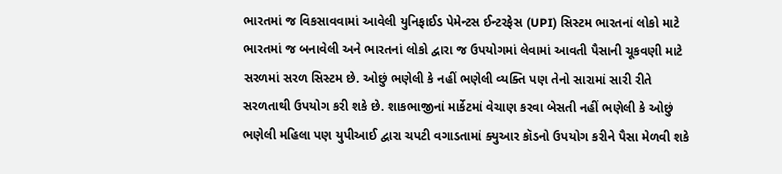ભારતમાં જ વિકસાવવામાં આવેલી યુનિફાઈડ પેમેન્ટસ ઈન્ટરફેસ (UPI) સિસ્ટમ ભારતનાં લોકો માટે ભારતમાં જ બનાવેલી અને ભારતનાં લોકો દ્વારા જ ઉપયોગમાં લેવામાં આવતી પૈસાની ચૂકવણી માટે સરળમાં સરળ સિસ્ટમ છે. ઓછું ભણેલી કે નહીં ભણેલી વ્યક્તિ પણ તેનો સારામાં સારી રીતે સરળતાથી ઉપયોગ કરી શકે છે. શાકભાજીનાં માર્કેટમાં વેચાણ કરવા બેસતી નહીં ભણેલી કે ઓછું ભણેલી મહિલા પણ યુપીઆઈ દ્વારા ચપટી વગાડતામાં ક્યુઆર કૉડનો ઉપયોગ કરીને પૈસા મેળવી શકે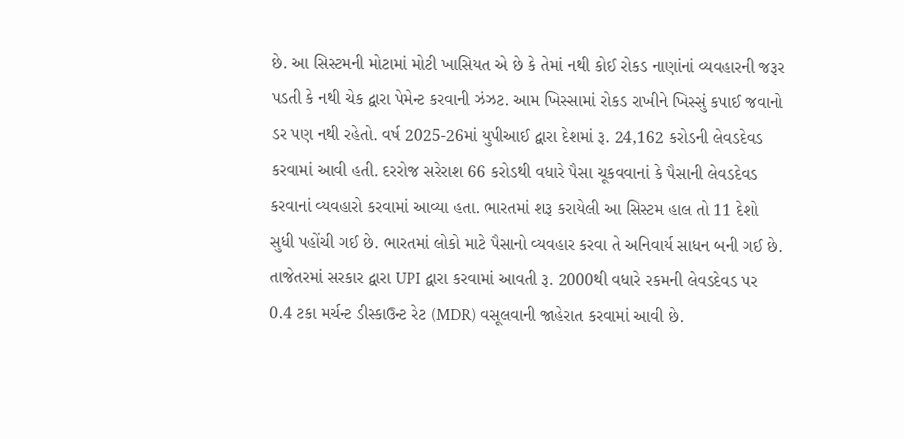છે. આ સિસ્ટમની મોટામાં મોટી ખાસિયત એ છે કે તેમાં નથી કોઈ રોકડ નાણાંનાં વ્યવહારની જરૂર પડતી કે નથી ચેક દ્વારા પેમેન્ટ કરવાની ઝંઝટ. આમ ખિસ્સામાં રોકડ રાખીને ખિસ્સું કપાઈ જવાનો ડર પણ નથી રહેતો. વર્ષ 2025-26માં યુપીઆઈ દ્વારા દેશમાં રૂ. 24,162 કરોડની લેવડદેવડ કરવામાં આવી હતી. દરરોજ સરેરાશ 66 કરોડથી વધારે પૈસા ચૂકવવાનાં કે પૈસાની લેવડદેવડ કરવાનાં વ્યવહારો કરવામાં આવ્યા હતા. ભારતમાં શરૂ કરાયેલી આ સિસ્ટમ હાલ તો 11 દેશો સુધી પહોંચી ગઈ છે. ભારતમાં લોકો માટે પૈસાનો વ્યવહાર કરવા તે અનિવાર્ય સાધન બની ગઈ છે. તાજેતરમાં સરકાર દ્વારા UPI દ્વારા કરવામાં આવતી રૂ. 2000થી વધારે રકમની લેવડદેવડ પર 0.4 ટકા મર્ચન્ટ ડીસ્કાઉન્ટ રેટ (MDR) વસૂલવાની જાહેરાત કરવામાં આવી છે.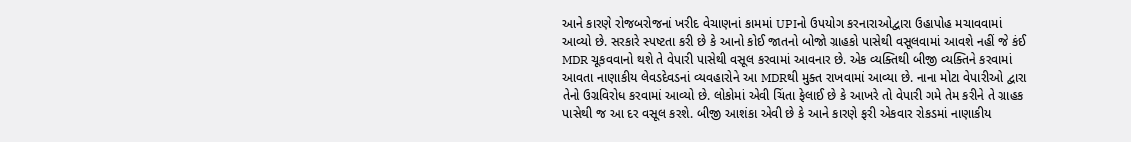આને કારણે રોજબરોજનાં ખરીદ વેચાણનાં કામમાં UPIનો ઉપયોગ કરનારાઓદ્વારા ઉહાપોહ મચાવવામાં આવ્યો છે. સરકારે સ્પષ્ટતા કરી છે કે આનો કોઈ જાતનો બોજો ગ્રાહકો પાસેથી વસૂલવામાં આવશે નહીં જે કંઈ MDR ચૂકવવાનો થશે તે વેપારી પાસેથી વસૂલ કરવામાં આવનાર છે. એક વ્યક્તિથી બીજી વ્યક્તિને કરવામાં આવતા નાણાકીય લેવડદેવડનાં વ્યવહારોને આ MDRથી મુક્ત રાખવામાં આવ્યા છે. નાના મોટા વેપારીઓ દ્વારા તેનો ઉગ્રવિરોધ કરવામાં આવ્યો છે. લોકોમાં એવી ચિંતા ફેલાઈ છે કે આખરે તો વેપારી ગમે તેમ કરીને તે ગ્રાહક પાસેથી જ આ દર વસૂલ કરશે. બીજી આશંકા એવી છે કે આને કારણે ફરી એકવાર રોકડમાં નાણાકીય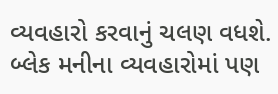વ્યવહારો કરવાનું ચલણ વધશે. બ્લેક મનીના વ્યવહારોમાં પણ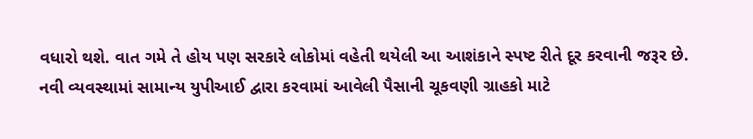વધારો થશે. વાત ગમે તે હોય પણ સરકારે લોકોમાં વહેતી થયેલી આ આશંકાને સ્પષ્ટ રીતે દૂર કરવાની જરૂર છે. નવી વ્યવસ્થામાં સામાન્ય યુપીઆઈ દ્વારા કરવામાં આવેલી પૈસાની ચૂકવણી ગ્રાહકો માટે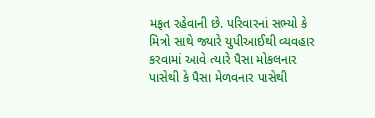મફત રહેવાની છે. પરિવારનાં સભ્યો કે મિત્રો સાથે જ્યારે યુપીઆઈથી વ્યવહાર કરવામાં આવે ત્યારે પૈસા મોકલનાર પાસેથી કે પૈસા મેળવનાર પાસેથી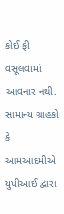કોઈ ફી વસૂલવામાં આવનાર નથી. સામાન્ય ગ્રાહકો કે આમઆદમીએ યુપીઆઈ દ્વારા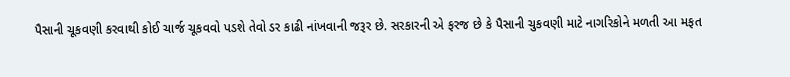પૈસાની ચૂકવણી કરવાથી કોઈ ચાર્જ ચૂકવવો પડશે તેવો ડર કાઢી નાંખવાની જરૂર છે. સરકારની એ ફરજ છે કે પૈસાની ચુકવણી માટે નાગરિકોને મળતી આ મફત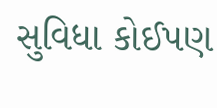સુવિધા કોઈપણ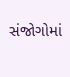સંજોગોમાં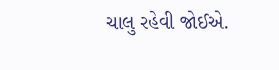ચાલુ રહેવી જોઈએ.